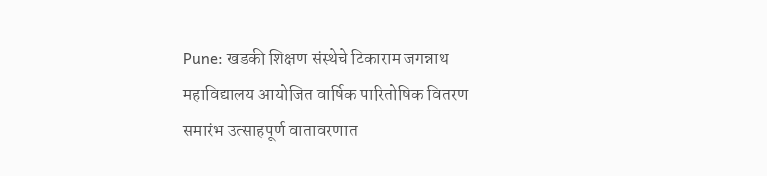Pune: खडकी शिक्षण संस्थेचे टिकाराम जगन्नाथ महाविद्यालय आयोजित वार्षिक पारितोषिक वितरण समारंभ उत्साहपूर्ण वातावरणात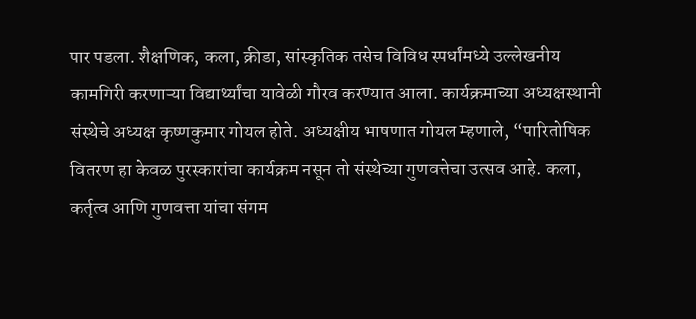पार पडला. शैक्षणिक, कला, क्रीडा, सांस्कृतिक तसेच विविध स्पर्धांमध्ये उल्लेखनीय कामगिरी करणाऱ्या विद्यार्थ्यांचा यावेळी गौरव करण्यात आला. कार्यक्रमाच्या अध्यक्षस्थानी संस्थेचे अध्यक्ष कृष्णकुमार गोयल होते. अध्यक्षीय भाषणात गोयल म्हणाले, “पारितोषिक वितरण हा केवळ पुरस्कारांचा कार्यक्रम नसून तो संस्थेच्या गुणवत्तेचा उत्सव आहे. कला, कर्तृत्व आणि गुणवत्ता यांचा संगम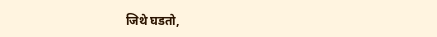जिथे घडतो,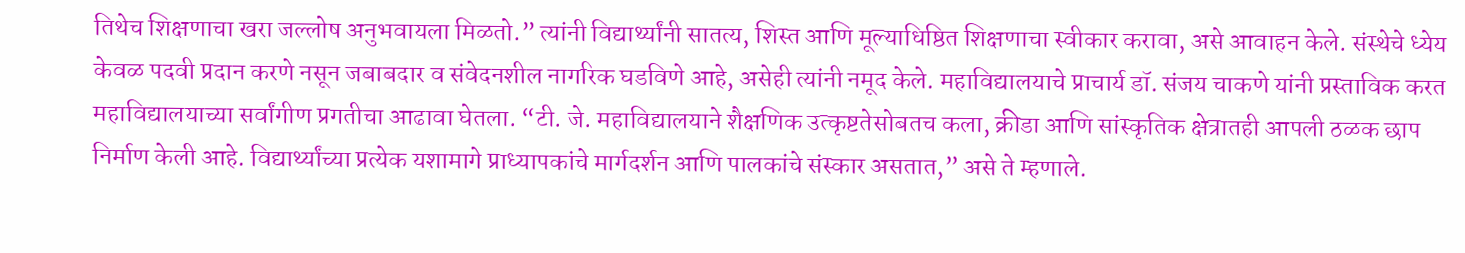तिथेच शिक्षणाचा खरा जल्लोष अनुभवायला मिळतो.” त्यांनी विद्यार्थ्यांनी सातत्य, शिस्त आणि मूल्याधिष्ठित शिक्षणाचा स्वीकार करावा, असे आवाहन केले. संस्थेचे ध्येय केवळ पदवी प्रदान करणे नसून जबाबदार व संवेदनशील नागरिक घडविणे आहे, असेही त्यांनी नमूद केले. महाविद्यालयाचे प्राचार्य डॉ. संजय चाकणे यांनी प्रस्ताविक करत महाविद्यालयाच्या सर्वांगीण प्रगतीचा आढावा घेतला. “टी. जे. महाविद्यालयाने शैक्षणिक उत्कृष्टतेसोबतच कला, क्रीडा आणि सांस्कृतिक क्षेत्रातही आपली ठळक छाप निर्माण केली आहे. विद्यार्थ्यांच्या प्रत्येक यशामागे प्राध्यापकांचे मार्गदर्शन आणि पालकांचे संस्कार असतात,” असे ते म्हणाले.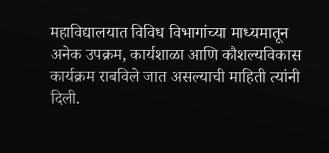महाविद्यालयात विविध विभागांच्या माध्यमातून अनेक उपक्रम, कार्यशाळा आणि कौशल्यविकास कार्यक्रम राबविले जात असल्याची माहिती त्यांनी दिली.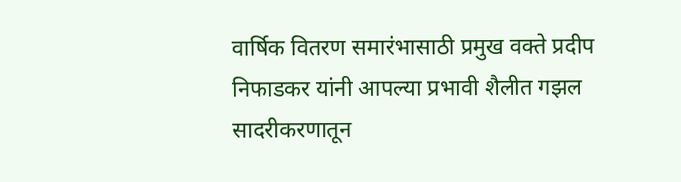वार्षिक वितरण समारंभासाठी प्रमुख वक्ते प्रदीप निफाडकर यांनी आपल्या प्रभावी शैलीत गझल सादरीकरणातून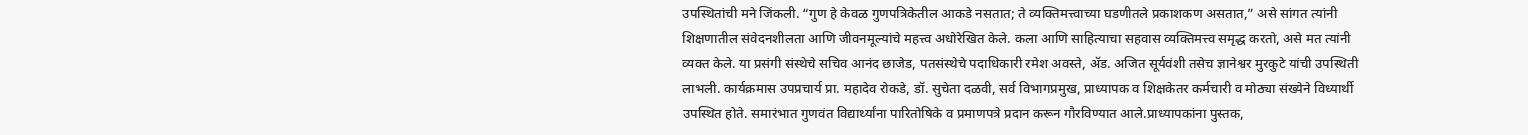उपस्थितांची मने जिंकली. “गुण हे केवळ गुणपत्रिकेतील आकडे नसतात; ते व्यक्तिमत्त्वाच्या घडणीतले प्रकाशकण असतात,” असे सांगत त्यांनी शिक्षणातील संवेदनशीलता आणि जीवनमूल्यांचे महत्त्व अधोरेखित केले. कला आणि साहित्याचा सहवास व्यक्तिमत्त्व समृद्ध करतो, असे मत त्यांनी व्यक्त केले. या प्रसंगी संस्थेचे सचिव आनंद छाजेड, पतसंस्थेचे पदाधिकारी रमेश अवस्ते, ॲड. अजित सूर्यवंशी तसेच ज्ञानेश्वर मुरकुटे यांची उपस्थिती लाभली. कार्यक्रमास उपप्रचार्य प्रा. महादेव रोकडे, डॉ. सुचेता दळवी, सर्व विभागप्रमुख, प्राध्यापक व शिक्षकेतर कर्मचारी व मोठ्या संख्येने विध्यार्थी उपस्थित होते. समारंभात गुणवंत विद्यार्थ्यांना पारितोषिके व प्रमाणपत्रे प्रदान करून गौरविण्यात आले.प्राध्यापकांना पुस्तक,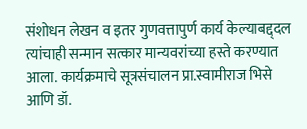संशोधन लेखन व इतर गुणवत्तापुर्ण कार्य केल्याबद्द्दल त्यांचाही सन्मान सत्कार मान्यवरांच्या हस्ते करण्यात आला. कार्यक्रमाचे सूत्रसंचालन प्रा.स्वामीराज भिसे आणि डॉ.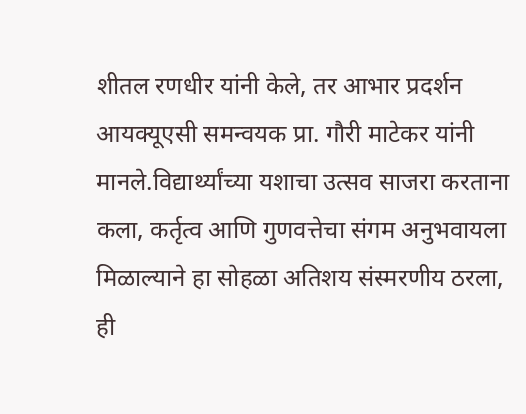शीतल रणधीर यांनी केले, तर आभार प्रदर्शन आयक्यूएसी समन्वयक प्रा. गौरी माटेकर यांनी मानले.विद्यार्थ्यांच्या यशाचा उत्सव साजरा करताना कला, कर्तृत्व आणि गुणवत्तेचा संगम अनुभवायला मिळाल्याने हा सोहळा अतिशय संस्मरणीय ठरला, ही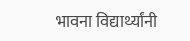भावना विद्यार्थ्यांनी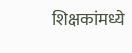शिक्षकांमध्ये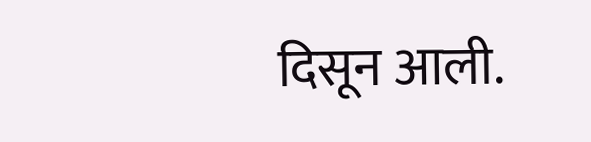दिसून आली.